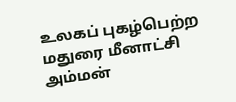உலகப் புகழ்பெற்ற மதுரை மீனாட்சி அம்மன்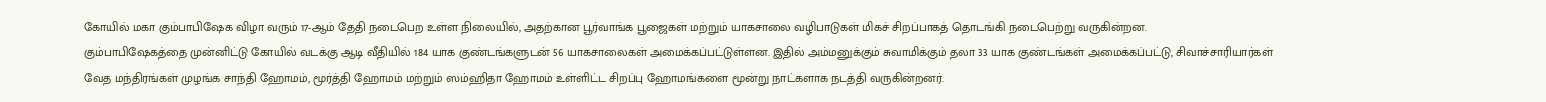கோயில் மகா கும்பாபிஷேக விழா வரும் 17-ஆம் தேதி நடைபெற உள்ள நிலையில், அதற்கான பூர்வாங்க பூஜைகள் மற்றும் யாகசாலை வழிபாடுகள் மிகச் சிறப்பாகத் தொடங்கி நடைபெற்று வருகின்றன.
கும்பாபிஷேகத்தை முன்னிட்டு கோயில் வடக்கு ஆடி வீதியில் 184 யாக குண்டங்களுடன் 56 யாகசாலைகள் அமைக்கப்பட்டுள்ளன. இதில் அம்மனுக்கும் சுவாமிக்கும் தலா 33 யாக குண்டங்கள் அமைக்கப்பட்டு, சிவாச்சாரியார்கள் வேத மந்திரங்கள் முழங்க சாந்தி ஹோமம், மூர்த்தி ஹோமம் மற்றும் ஸம்ஹிதா ஹோமம் உள்ளிட்ட சிறப்பு ஹோமங்களை மூன்று நாட்களாக நடத்தி வருகின்றனர்.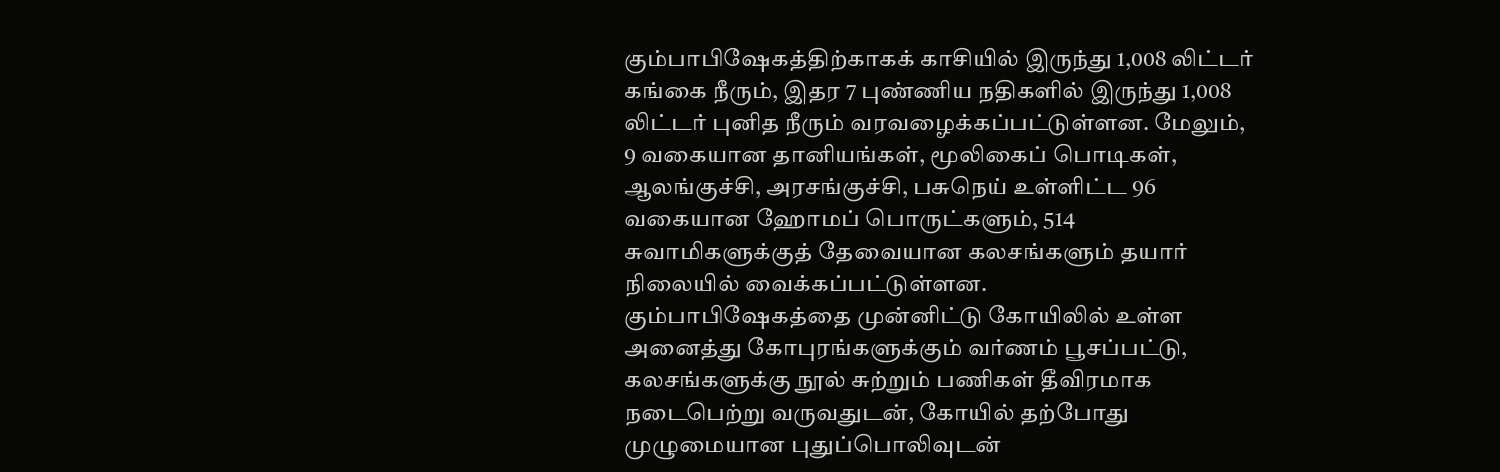கும்பாபிஷேகத்திற்காகக் காசியில் இருந்து 1,008 லிட்டர் கங்கை நீரும், இதர 7 புண்ணிய நதிகளில் இருந்து 1,008 லிட்டர் புனித நீரும் வரவழைக்கப்பட்டுள்ளன. மேலும், 9 வகையான தானியங்கள், மூலிகைப் பொடிகள், ஆலங்குச்சி, அரசங்குச்சி, பசுநெய் உள்ளிட்ட 96 வகையான ஹோமப் பொருட்களும், 514 சுவாமிகளுக்குத் தேவையான கலசங்களும் தயார் நிலையில் வைக்கப்பட்டுள்ளன.
கும்பாபிஷேகத்தை முன்னிட்டு கோயிலில் உள்ள அனைத்து கோபுரங்களுக்கும் வர்ணம் பூசப்பட்டு, கலசங்களுக்கு நூல் சுற்றும் பணிகள் தீவிரமாக நடைபெற்று வருவதுடன், கோயில் தற்போது முழுமையான புதுப்பொலிவுடன்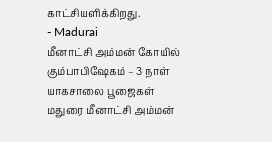காட்சியளிக்கிறது.
- Madurai
மீனாட்சி அம்மன் கோயில் கும்பாபிஷேகம் – 3 நாள் யாகசாலை பூஜைகள்
மதுரை மீனாட்சி அம்மன்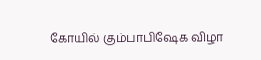கோயில் கும்பாபிஷேக விழா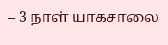– 3 நாள் யாகசாலை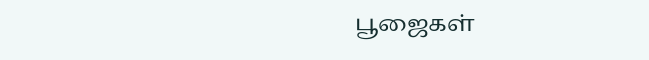பூஜைகள்